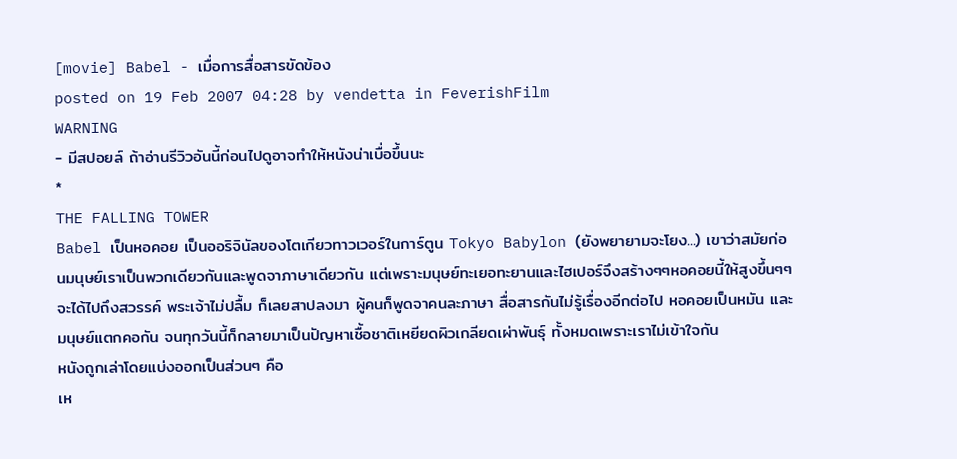[movie] Babel - เมื่อการสื่อสารขัดข้อง
posted on 19 Feb 2007 04:28 by vendetta in FeverishFilm
WARNING
- มีสปอยล์ ถ้าอ่านรีวิวอันนี้ก่อนไปดูอาจทำให้หนังน่าเบื่อขึ้นนะ
*
THE FALLING TOWER
Babel เป็นหอคอย เป็นออริจินัลของโตเกียวทาวเวอร์ในการ์ตูน Tokyo Babylon (ยังพยายามจะโยง...) เขาว่าสมัยก่อนมนุษย์เราเป็นพวกเดียวกันและพูดจาภาษาเดียวกัน แต่เพราะมนุษย์ทะเยอทะยานและไฮเปอร์จึงสร้างๆๆหอคอยนี้ให้สูงขึ้นๆๆจะได้ไปถึงสวรรค์ พระเจ้าไม่ปลื้ม ก็เลยสาปลงมา ผู้คนก็พูดจาคนละภาษา สื่อสารกันไม่รู้เรื่องอีกต่อไป หอคอยเป็นหมัน และมนุษย์แตกคอกัน จนทุกวันนี้ก็กลายมาเป็นปัญหาเชื้อชาติเหยียดผิวเกลียดเผ่าพันธุ์ ทั้งหมดเพราะเราไม่เข้าใจกัน
หนังถูกเล่าโดยแบ่งออกเป็นส่วนๆ คือ
เห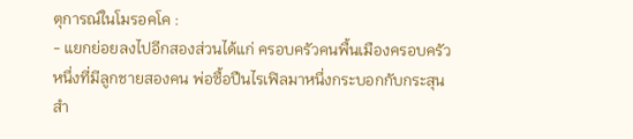ตุการณ์ในโมรอคโค :
- แยกย่อยลงไปอีกสองส่วนได้แก่ ครอบครัวคนพื้นเมืองครอบครัวหนึ่งที่มีลูกชายสองคน พ่อซื้อปืนไรเฟิลมาหนึ่งกระบอกกับกระสุนสำ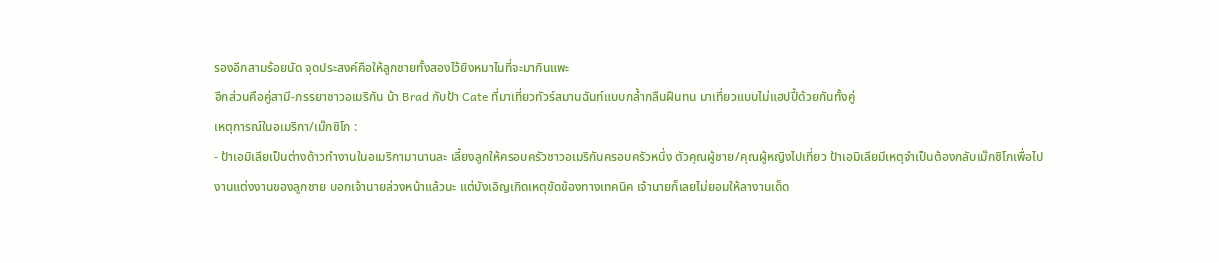รองอีกสามร้อยนัด จุดประสงค์คือให้ลูกชายทั้งสองไว้ยิงหมาไนที่จะมากินแพะ
อีกส่วนคือคู่สามี-ภรรยาชาวอเมริกัน น้า Brad กับป้า Cate ที่มาเที่ยวทัวร์สมานฉันท์แบบกล้ำกลืนฝืนทน มาเที่ยวแบบไม่แฮปปี้ด้วยกันทั้งคู่
เหตุการณ์ในอเมริกา/เม๊กซิโก :
- ป้าเอมิเลียเป็นต่างด้าวทำงานในอเมริกามานานละ เลี้ยงลูกให้ครอบครัวชาวอเมริกันครอบครัวหนึ่ง ตัวคุณผู้ชาย/คุณผู้หญิงไปเที่ยว ป้าเอมิเลียมีเหตุจำเป็นต้องกลับเม๊กซิโกเพื่อไปงานแต่งงานของลูกชาย บอกเจ้านายล่วงหน้าแล้วนะ แต่บังเอิญเกิดเหตุขัดข้องทางเทคนิค เจ้านายก็เลยไม่ยอมให้ลางานเด็ด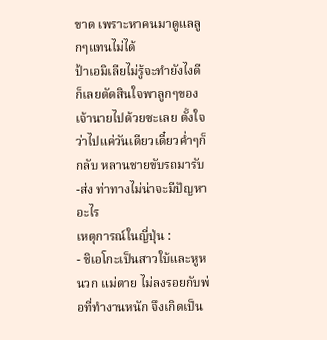ขาด เพราะหาคนมาดูแลลูกๆแทนไม่ได้
ป้าเอมิเลียไม่รู้จะทำยังไงดี ก็เลยตัดสินใจพาลูกๆของเจ้านายไปด้วยซะเลย ตั้งใจว่าไปแค่วันเดียวเดี๋ยวค่ำๆก็กลับ หลานชายขับรถมารับ-ส่ง ท่าทางไม่น่าจะมีปัญหาอะไร
เหตุการณ์ในญี่ปุ่น :
- ชิเอโกะเป็นสาวใบ้และหูหนวก แม่ตาย ไม่ลงรอยกับพ่อที่ทำงานหนัก จึงเกิดเป็น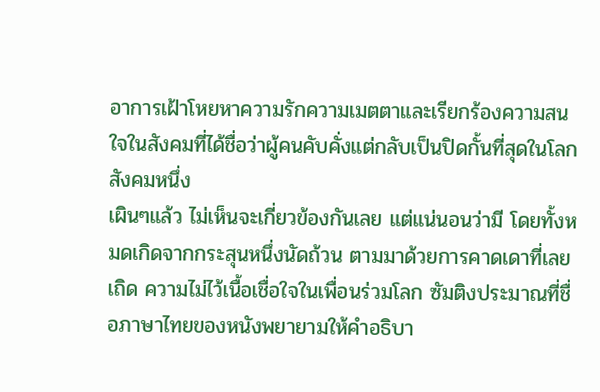อาการเฝ้าโหยหาความรักความเมตตาและเรียกร้องความสนใจในสังคมที่ได้ชื่อว่าผู้คนคับคั่งแต่กลับเป็นปิดกั้นที่สุดในโลกสังคมหนึ่ง
เผินๆแล้ว ไม่เห็นจะเกี่ยวข้องกันเลย แต่แน่นอนว่ามี โดยทั้งหมดเกิดจากกระสุนหนึ่งนัดถ้วน ตามมาด้วยการคาดเดาที่เลยเถิด ความไม่ไว้เนื้อเชื่อใจในเพื่อนร่วมโลก ซัมติงประมาณที่ชื่อภาษาไทยของหนังพยายามให้คำอธิบา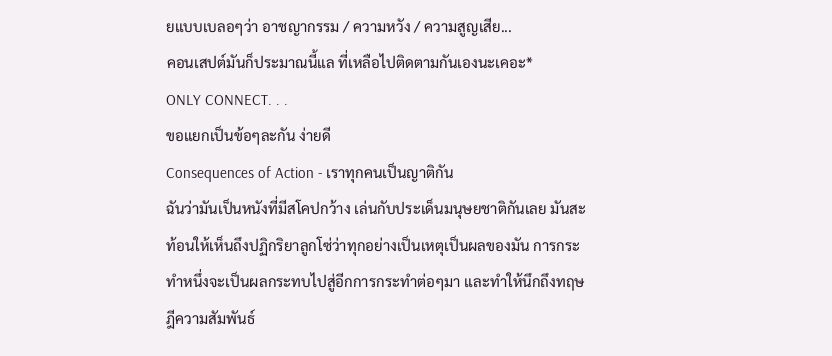ยแบบเบลอๆว่า อาชญากรรม / ความหวัง / ความสูญเสีย...
คอนเสปต์มันก็ประมาณนี้แล ที่เหลือไปติดตามกันเองนะเคอะ*
ONLY CONNECT. . .
ขอแยกเป็นข้อๆละกัน ง่ายดี
Consequences of Action - เราทุกคนเป็นญาติกัน
ฉันว่ามันเป็นหนังที่มีสโคปกว้าง เล่นกับประเด็นมนุษยชาติกันเลย มันสะท้อนให้เห็นถึงปฏิกริยาลูกโซ่ว่าทุกอย่างเป็นเหตุเป็นผลของมัน การกระทำหนึ่งจะเป็นผลกระทบไปสู่อีกการกระทำต่อๆมา และทำให้นึกถึงทฤษฎีความสัมพันธ์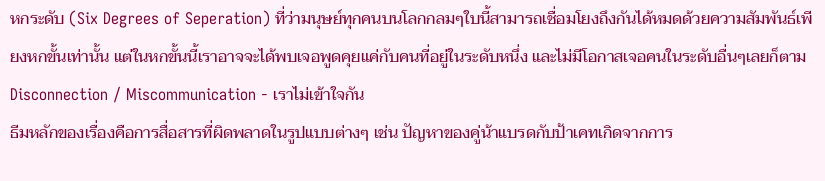หกระดับ (Six Degrees of Seperation) ที่ว่ามนุษย์ทุกคนบนโลกกลมๆใบนี้สามารถเชื่อมโยงถึงกันได้หมดด้วยความสัมพันธ์เพียงหกขั้นเท่านั้น แต่ในหกขั้นนี้เราอาจจะได้พบเจอพูดคุยแค่กับคนที่อยู่ในระดับหนึ่ง และไม่มีโอกาสเจอคนในระดับอื่นๆเลยก็ตาม
Disconnection / Miscommunication - เราไม่เข้าใจกัน
ธีมหลักของเรื่องคือการสื่อสารที่ผิดพลาดในรูปแบบต่างๆ เช่น ปัญหาของคู่น้าแบรดกับป้าเคทเกิดจากการ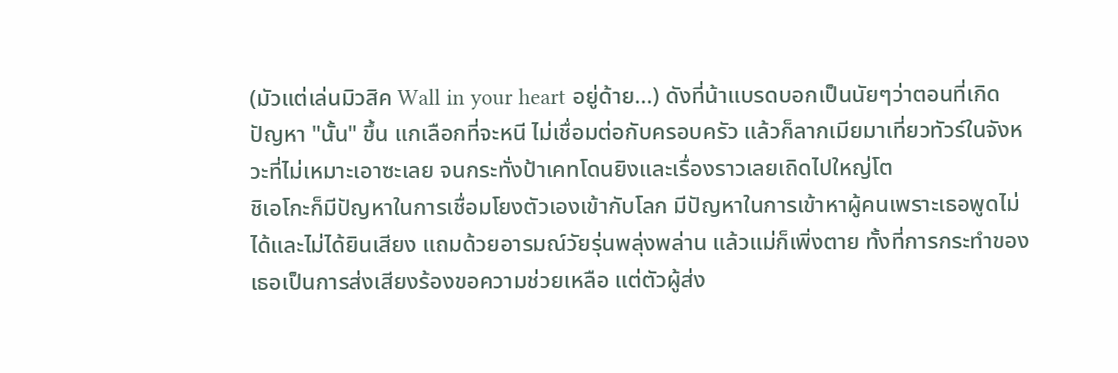(มัวแต่เล่นมิวสิค Wall in your heart อยู่ด้าย...) ดังที่น้าแบรดบอกเป็นนัยๆว่าตอนที่เกิดปัญหา "นั้น" ขึ้น แกเลือกที่จะหนี ไม่เชื่อมต่อกับครอบครัว แล้วก็ลากเมียมาเที่ยวทัวร์ในจังหวะที่ไม่เหมาะเอาซะเลย จนกระทั่งป้าเคทโดนยิงและเรื่องราวเลยเถิดไปใหญ่โต
ชิเอโกะก็มีปัญหาในการเชื่อมโยงตัวเองเข้ากับโลก มีปัญหาในการเข้าหาผู้คนเพราะเธอพูดไม่ได้และไม่ได้ยินเสียง แถมด้วยอารมณ์วัยรุ่นพลุ่งพล่าน แล้วแม่ก็เพิ่งตาย ทั้งที่การกระทำของเธอเป็นการส่งเสียงร้องขอความช่วยเหลือ แต่ตัวผู้ส่ง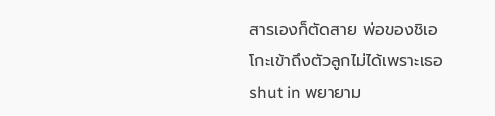สารเองก็ตัดสาย พ่อของชิเอโกะเข้าถึงตัวลูกไม่ได้เพราะเธอ shut in พยายาม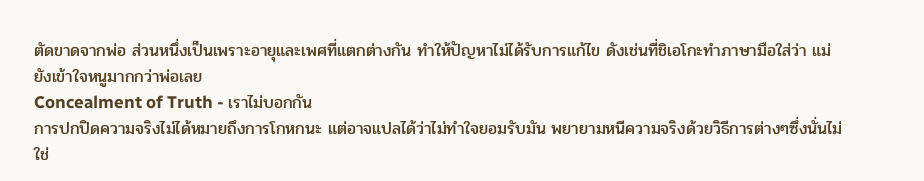ตัดขาดจากพ่อ ส่วนหนึ่งเป็นเพราะอายุและเพศที่แตกต่างกัน ทำให้ปัญหาไม่ได้รับการแก้ไข ดังเช่นที่ชิเอโกะทำภาษามือใส่ว่า แม่ยังเข้าใจหนูมากกว่าพ่อเลย
Concealment of Truth - เราไม่บอกกัน
การปกปิดความจริงไม่ได้หมายถึงการโกหกนะ แต่อาจแปลได้ว่าไม่ทำใจยอมรับมัน พยายามหนีความจริงด้วยวิธีการต่างๆซึ่งนั่นไม่ใช่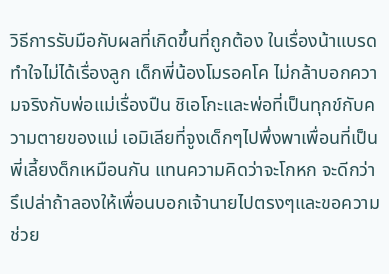วิธีการรับมือกับผลที่เกิดขึ้นที่ถูกต้อง ในเรื่องน้าแบรดทำใจไม่ได้เรื่องลูก เด็กพี่น้องโมรอคโค ไม่กล้าบอกความจริงกับพ่อแม่เรื่องปืน ชิเอโกะและพ่อที่เป็นทุกข์กับความตายของแม่ เอมิเลียที่จูงเด็กๆไปพึ่งพาเพื่อนที่เป็นพี่เลี้ยงด็กเหมือนกัน แทนความคิดว่าจะโกหก จะดีกว่ารึเปล่าถ้าลองให้เพื่อนบอกเจ้านายไปตรงๆและขอความช่วย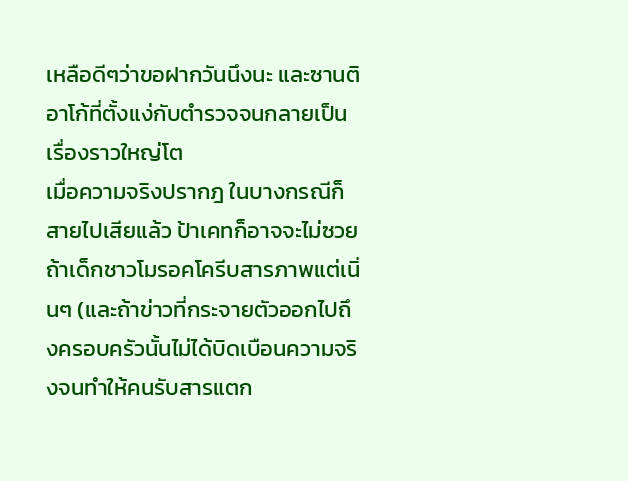เหลือดีๆว่าขอฝากวันนึงนะ และซานติอาโก้ที่ตั้งแง่กับตำรวจจนกลายเป็นเรื่องราวใหญ่โต
เมื่อความจริงปรากฎ ในบางกรณีก็สายไปเสียแล้ว ป้าเคทก็อาจจะไม่ซวย ถ้าเด็กชาวโมรอคโครีบสารภาพแต่เนิ่นๆ (และถ้าข่าวที่กระจายตัวออกไปถึงครอบครัวนั้นไม่ได้บิดเบือนความจริงจนทำให้คนรับสารแตก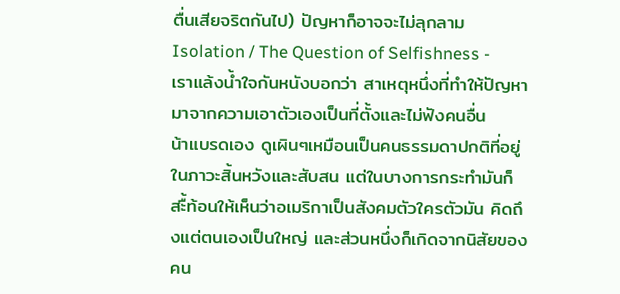ตื่นเสียจริตกันไป) ปัญหาก็อาจจะไม่ลุกลาม
Isolation / The Question of Selfishness - เราแล้งน้ำใจกันหนังบอกว่า สาเหตุหนึ่งที่ทำให้ปัญหามาจากความเอาตัวเองเป็นที่ตั้งและไม่ฟังคนอื่น
น้าแบรดเอง ดูเผินๆเหมือนเป็นคนธรรมดาปกติที่อยู่ในภาวะสิ้นหวังและสับสน แต่ในบางการกระทำมันก็สะื้ท้อนให้เห็นว่าอเมริกาเป็นสังคมตัวใครตัวมัน คิดถึงแต่ตนเองเป็นใหญ่ และส่วนหนึ่งก็เกิดจากนิสัยของคน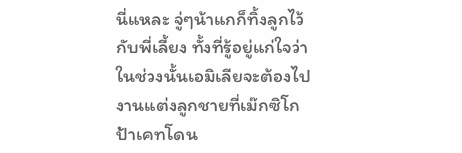นี่แหละ จู่ๆน้าแกก็ทิ้งลูกไว้กับพี่เลี้ยง ทั้งที่รู้อยู่แก่ใจว่าในช่วงนั้นเอมิเลียจะต้องไปงานแต่งลูกชายที่เม๊กซิโก
ป้าเคทโดน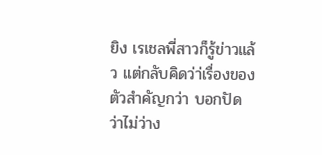ยิง เรเชลพี่สาวก็รู้ข่าวแล้ว แต่กลับคิดว่า่เรื่องของตัวสำคัญกว่า บอกปัดว่าไม่ว่าง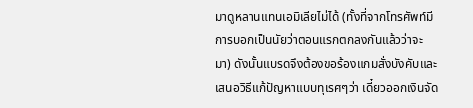มาดูหลานแทนเอมิเลียไม่ได้ (ทั้งที่จากโทรศัพท์มีการบอกเป็นนัยว่าตอนแรกตกลงกันแล้วว่าจะมา) ดังนั้นแบรดจึงต้องขอร้องแกมสั่งบังคับและเสนอวิธีแก้ปัญหาแบบทุเรศๆว่า เดี๋ยวออกเงินจัด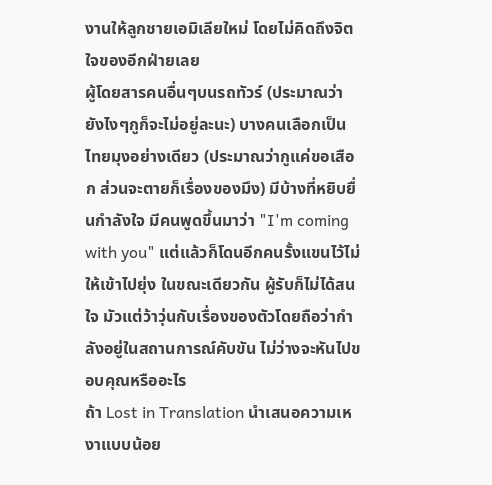งานให้ลูกชายเอมิเลียใหม่ โดยไม่คิดถึงจิตใจของอีกฝ่ายเลย
ผู้โดยสารคนอื่นๆบนรถทัวร์ (ประมาณว่ายังไงๆกูก็จะไม่อยู่ละนะ) บางคนเลือกเป็นไทยมุงอย่างเดียว (ประมาณว่ากูแค่ขอเสือก ส่วนจะตายก็เรื่องของมึง) มีบ้างที่หยิบยื่นกำลังใจ มีคนพูดขึ้นมาว่า "I'm coming with you" แต่แล้วก็โดนอีกคนรั้งแขนไว้ไม่ให้เข้าไปยุ่ง ในขณะเดียวกัน ผู้รับก็ไม่ได้สนใจ มัวแต่ว้าวุ่นกับเรื่องของตัวโดยถือว่ากำลังอยู่ในสถานการณ์คับขัน ไม่ว่างจะหันไปขอบคุณหรืออะไร
ถ้า Lost in Translation นำเสนอความเหงาแบบน้อย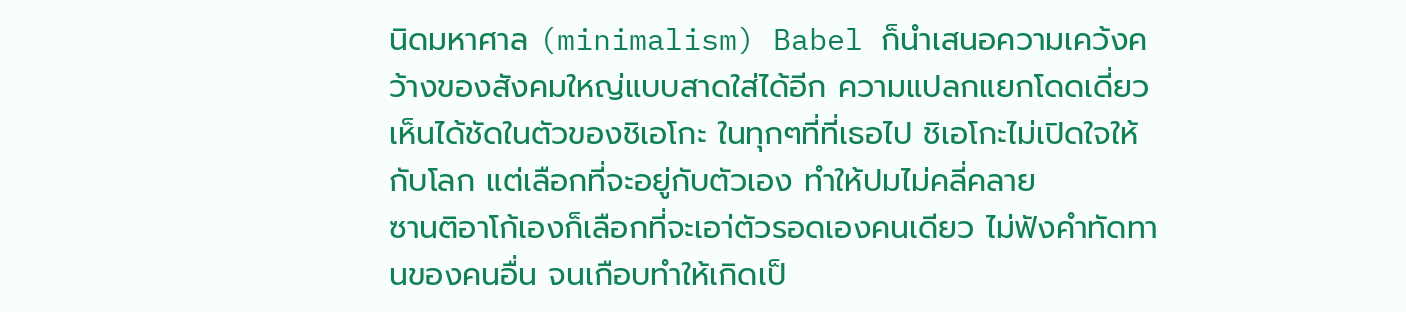นิดมหาศาล (minimalism) Babel ก็นำเสนอความเคว้งคว้างของสังคมใหญ่แบบสาดใส่ได้อีก ความแปลกแยกโดดเดี่ยวเห็นได้ชัดในตัวของชิเอโกะ ในทุกๆที่ที่เธอไป ชิเอโกะไม่เปิดใจให้กับโลก แต่เลือกที่จะอยู่กับตัวเอง ทำให้ปมไม่คลี่คลาย
ซานติอาโก้เองก็เลือกที่จะเอา่ตัวรอดเองคนเดียว ไม่ฟังคำทัดทานของคนอื่น จนเกือบทำให้เกิดเป็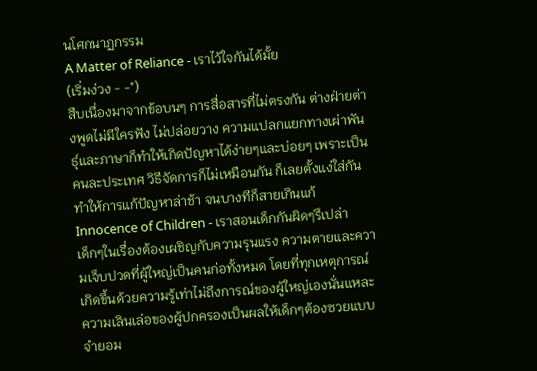นโศกนาฏกรรม
A Matter of Reliance - เราไว้ใจกันได้มั้ย
(เริ่มง่วง - -")
สืบเนื่องมาจากข้อบนๆ การสื่อสารที่ไม่ตรงกัน ต่างฝ่ายต่างพูดไม่มีใครฟัง ไม่ปล่อยวาง ความแปลกแยกทางเผ่าพันธุ์และภาษาก็ทำให้เกิดปัญหาได้ง่ายๆและบ่อยๆ เพราะเป็นคนละประเทศ วิธีจัดการก็ไม่เหมือนกัน ก็เลยตั้งแง่ใส่กัน ทำให้การแก้ปัญหาล่าช้า จนบางทีก็สายเกินแก้
Innocence of Children - เราสอนเด็กกันผิดๆรึเปล่า
เด็กๆในเรื่องต้องเผชิญกับความรุนแรง ความตายและความเจ็บปวดที่ผู้ใหญ่เป็นคนก่อทั้งหมด โดยที่ทุกเหตุการณ์เกิดขึ้นด้วยความรู้เท่าไม่ถึงการณ์ของผู้ใหญ่เองนั่นแหละ ความเลินเล่อของผู้ปกครองเป็นผลให้เด็กๆต้องซวยแบบจำยอม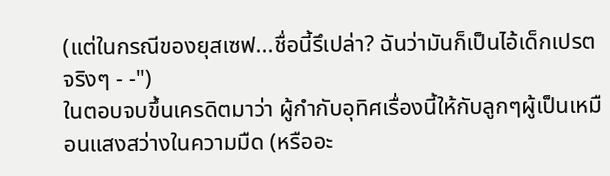(แต่ในกรณีของยุสเซฟ...ชื่อนี้รึเปล่า? ฉันว่ามันก็เป็นไอ้เด็กเปรตจริงๆ - -")
ในตอบจบขึ้นเครดิตมาว่า ผู้กำกับอุทิศเรื่องนี้ให้กับลูกๆผู้เป็นเหมือนแสงสว่างในความมืด (หรืออะ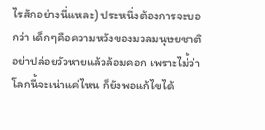ไรสักอย่างนี่แหละ) ประหนึ่งต้องการจะบอกว่า เด็กๆคือความหวังของมวลมนุษยชาติ อย่าปล่อยวัวหายแล้วล้อมคอก เพราะไม่้ว่าโลกนี้จะเน่าแค่ไหน ก็ยังพอแก้ไขได้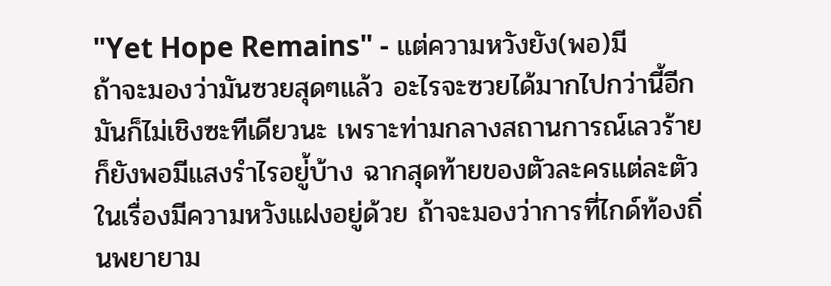"Yet Hope Remains" - แต่ความหวังยัง(พอ)มี
ถ้าจะมองว่ามันซวยสุดๆแล้ว อะไรจะซวยได้มากไปกว่านี้อีก มันก็ไม่เชิงซะทีเดียวนะ เพราะท่ามกลางสถานการณ์เลวร้ายก็ยังพอมีแสงรำไรอยู่้บ้าง ฉากสุดท้ายของตัวละครแต่ละตัวในเรื่องมีความหวังแฝงอยู่ด้วย ถ้าจะมองว่าการที่ไกด์ท้องถิ่นพยายาม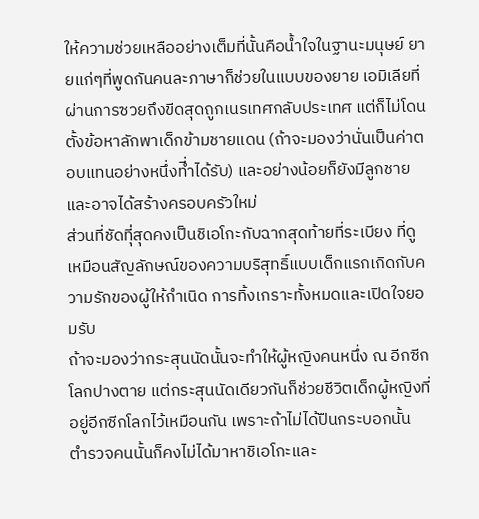ให้ความช่วยเหลืออย่างเต็มที่นั้นคือน้ำใจในฐานะมนุษย์ ยายแก่ๆที่พูดกันคนละภาษาก็ช่วยในแบบของยาย เอมิเลียที่ผ่านการซวยถึงขีดสุดถูกเนรเทศกลับประเทศ แต่ก็ไม่โดนตั้งข้อหาลักพาเด็กข้ามชายแดน (ถ้าจะมองว่านั่นเป็นค่าตอบแทนอย่างหนึ่งที่ำได้รับ) และอย่างน้อยก็ยังมีลูกชาย และอาจได้สร้างครอบครัวใหม่
ส่วนที่ชัดทีุ่สุดคงเป็นชิเอโกะกับฉากสุดท้ายที่ระเบียง ที่ดูเหมือนสัญลักษณ์ของความบริสุทธิ์แบบเด็กแรกเกิดกับความรักของผู้ให้กำเนิด การทิ้งเกราะทั้งหมดและเปิดใจยอมรับ
ถ้าจะมองว่ากระสุนนัดนั้นจะทำให้ผู้หญิงคนหนึ่ง ณ อีกซีกโลกปางตาย แต่กระสุนนัดเดียวกันก็ช่วยชีวิตเด็กผู้หญิงที่อยู่อีกซีกโลกไว้เหมือนกัน เพราะถ้าไม่ได้ปืนกระบอกนั้น ตำรวจคนนั้นก็คงไม่ได้มาหาชิเอโกะและ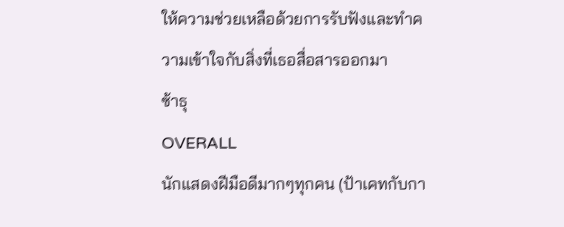ให้ความช่วยเหลือด้วยการรับฟังและทำความเข้าใจกับสิ่งที่เธอสื่อสารออกมา
ซ้าธุ
OVERALL
นักแสดงฝีมือดีมากๆทุกคน (ป้าเคทกับกา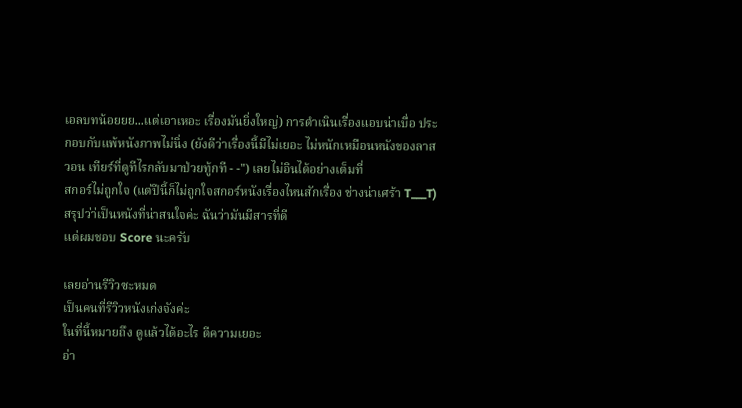เอลบทน้อยยย...แต่เอาเหอะ เรื่องมันยิ่งใหญ่) การดำเนินเรื่องแอบน่าเบื่อ ประกอบกับแพ้หนังภาพไม่นิ่ง (ยังดีว่าเรื่องนี้มีไม่เยอะ ไม่หนักเหมือนหนังของลาส วอน เทียร์ที่ดูทีไรกลับมาป่วยทู้กที - -") เลยไม่อินได้อย่างเต็มที่
สกอร์ไม่ถูกใจ (แต่ปีนี้ก็ไม่ถูกใจสกอร์หนังเรื่องไหนสักเรื่อง ช่างน่าเศร้า T___T)
สรุปว่า่เป็นหนังที่น่าสนใจค่ะ ฉันว่ามันมีสารที่ดี
แต่ผมชอบ Score นะครับ

เลยอ่านรีวิวซะหมด
เป็นคนที่รีวิวหนังเก่งจังค่ะ
ในที่นี้หมายถึง ดูแล้วได้อะไร ตีความเยอะ
อ่า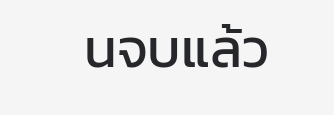นจบแล้ว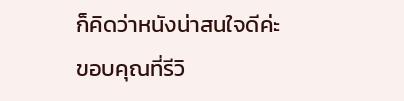ก็คิดว่าหนังน่าสนใจดีค่ะ
ขอบคุณที่รีวิ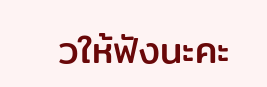วให้ฟังนะคะ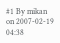#1 By mikan on 2007-02-19 04:38